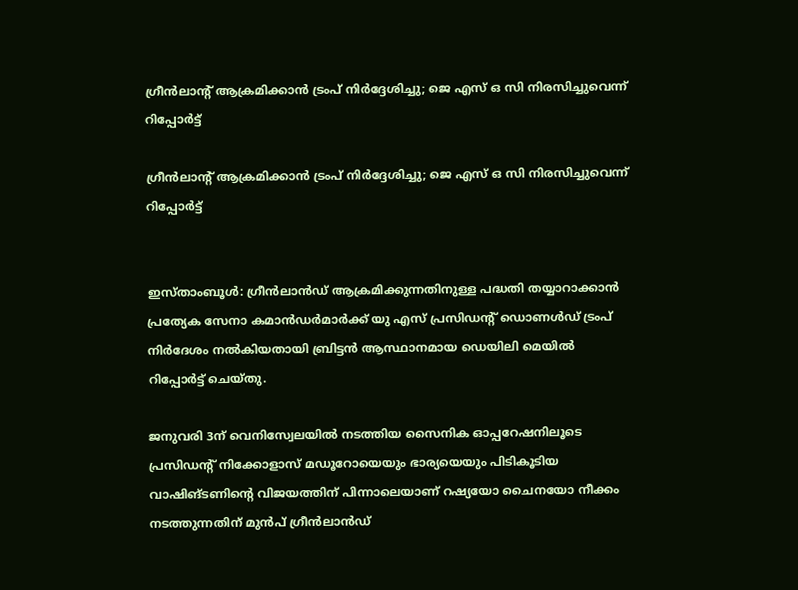ഗ്രീന്‍ലാന്റ് ആക്രമിക്കാന്‍ ട്രംപ് നിര്‍ദ്ദേശിച്ചു; ജെ എസ് ഒ സി നിരസിച്ചുവെന്ന് റിപ്പോര്‍ട്ട്

ഗ്രീന്‍ലാന്റ് ആക്രമിക്കാന്‍ ട്രംപ് നിര്‍ദ്ദേശിച്ചു; ജെ എസ് ഒ സി നിരസിച്ചുവെന്ന് റിപ്പോര്‍ട്ട്


ഇസ്താംബൂള്‍: ഗ്രീന്‍ലാന്‍ഡ് ആക്രമിക്കുന്നതിനുള്ള പദ്ധതി തയ്യാറാക്കാന്‍ പ്രത്യേക സേനാ കമാന്‍ഡര്‍മാര്‍ക്ക് യു എസ് പ്രസിഡന്റ് ഡൊണള്‍ഡ് ട്രംപ് നിര്‍ദേശം നല്‍കിയതായി ബ്രിട്ടന്‍ ആസ്ഥാനമായ ഡെയിലി മെയില്‍ റിപ്പോര്‍ട്ട് ചെയ്തു.

ജനുവരി 3ന് വെനിസ്വേലയില്‍ നടത്തിയ സൈനിക ഓപ്പറേഷനിലൂടെ പ്രസിഡന്റ് നിക്കോളാസ് മഡൂറോയെയും ഭാര്യയെയും പിടികൂടിയ വാഷിങ്ടണിന്റെ വിജയത്തിന് പിന്നാലെയാണ് റഷ്യയോ ചൈനയോ നീക്കം നടത്തുന്നതിന് മുന്‍പ് ഗ്രീന്‍ലാന്‍ഡ്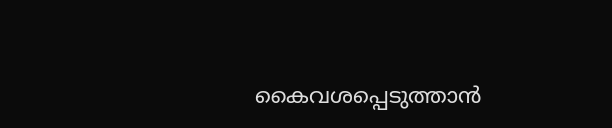കൈവശപ്പെടുത്താന്‍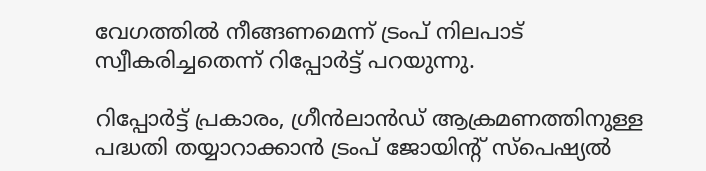വേഗത്തില്‍ നീങ്ങണമെന്ന് ട്രംപ് നിലപാട് സ്വീകരിച്ചതെന്ന് റിപ്പോര്‍ട്ട് പറയുന്നു.

റിപ്പോര്‍ട്ട് പ്രകാരം, ഗ്രീന്‍ലാന്‍ഡ് ആക്രമണത്തിനുള്ള പദ്ധതി തയ്യാറാക്കാന്‍ ട്രംപ് ജോയിന്റ് സ്‌പെഷ്യല്‍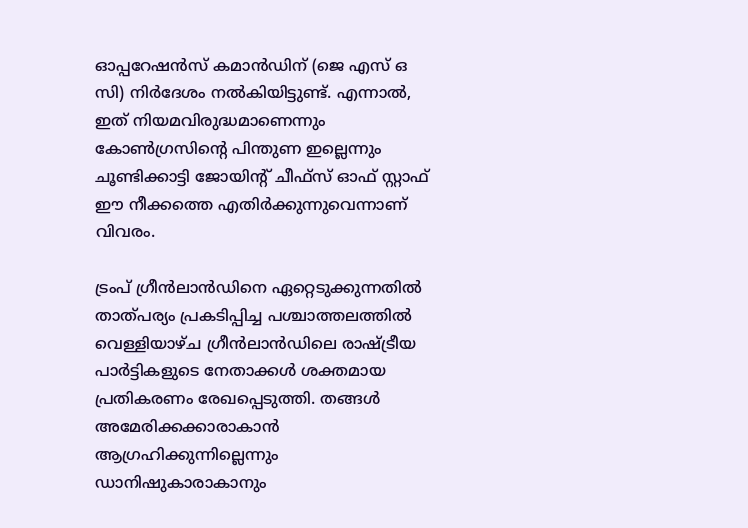ഓപ്പറേഷന്‍സ് കമാന്‍ഡിന് (ജെ എസ് ഒ സി) നിര്‍ദേശം നല്‍കിയിട്ടുണ്ട്. എന്നാല്‍, ഇത് നിയമവിരുദ്ധമാണെന്നും കോണ്‍ഗ്രസിന്റെ പിന്തുണ ഇല്ലെന്നും ചൂണ്ടിക്കാട്ടി ജോയിന്റ് ചീഫ്‌സ് ഓഫ് സ്റ്റാഫ് ഈ നീക്കത്തെ എതിര്‍ക്കുന്നുവെന്നാണ് വിവരം.

ട്രംപ് ഗ്രീന്‍ലാന്‍ഡിനെ ഏറ്റെടുക്കുന്നതില്‍ താത്പര്യം പ്രകടിപ്പിച്ച പശ്ചാത്തലത്തില്‍ വെള്ളിയാഴ്ച ഗ്രീന്‍ലാന്‍ഡിലെ രാഷ്ട്രീയ പാര്‍ട്ടികളുടെ നേതാക്കള്‍ ശക്തമായ പ്രതികരണം രേഖപ്പെടുത്തി. തങ്ങള്‍ അമേരിക്കക്കാരാകാന്‍ ആഗ്രഹിക്കുന്നില്ലെന്നും ഡാനിഷുകാരാകാനും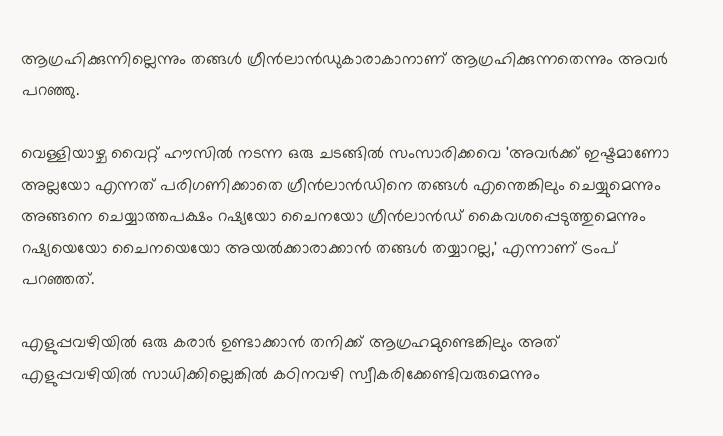ആഗ്രഹിക്കുന്നില്ലെന്നും തങ്ങള്‍ ഗ്രീന്‍ലാന്‍ഡുകാരാകാനാണ് ആഗ്രഹിക്കുന്നതെന്നും അവര്‍ പറഞ്ഞു.

വെള്ളിയാഴ്ച വൈറ്റ് ഹൗസില്‍ നടന്ന ഒരു ചടങ്ങില്‍ സംസാരിക്കവെ 'അവര്‍ക്ക് ഇഷ്ടമാണോ അല്ലയോ എന്നത് പരിഗണിക്കാതെ ഗ്രീന്‍ലാന്‍ഡിനെ തങ്ങള്‍ എന്തെങ്കിലും ചെയ്യുമെന്നും അങ്ങനെ ചെയ്യാത്തപക്ഷം റഷ്യയോ ചൈനയോ ഗ്രീന്‍ലാന്‍ഡ് കൈവശപ്പെടുത്തുമെന്നും റഷ്യയെയോ ചൈനയെയോ അയല്‍ക്കാരാക്കാന്‍ തങ്ങള്‍ തയ്യാറല്ല,' എന്നാണ് ട്രംപ് പറഞ്ഞത്.

എളുപ്പവഴിയില്‍ ഒരു കരാര്‍ ഉണ്ടാക്കാന്‍ തനിക്ക് ആഗ്രഹമുണ്ടെങ്കിലും അത് എളുപ്പവഴിയില്‍ സാധിക്കില്ലെങ്കില്‍ കഠിനവഴി സ്വീകരിക്കേണ്ടിവരുമെന്നും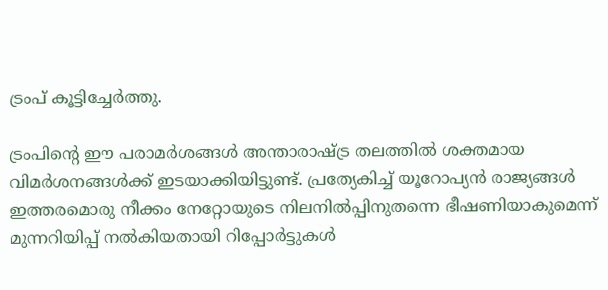ട്രംപ് കൂട്ടിച്ചേര്‍ത്തു.

ട്രംപിന്റെ ഈ പരാമര്‍ശങ്ങള്‍ അന്താരാഷ്ട്ര തലത്തില്‍ ശക്തമായ വിമര്‍ശനങ്ങള്‍ക്ക് ഇടയാക്കിയിട്ടുണ്ട്. പ്രത്യേകിച്ച് യൂറോപ്യന്‍ രാജ്യങ്ങള്‍ ഇത്തരമൊരു നീക്കം നേറ്റോയുടെ നിലനില്‍പ്പിനുതന്നെ ഭീഷണിയാകുമെന്ന് മുന്നറിയിപ്പ് നല്‍കിയതായി റിപ്പോര്‍ട്ടുകള്‍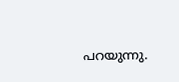പറയുന്നു.